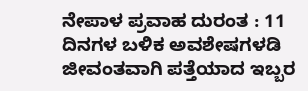ನೇಪಾಳ ಪ್ರವಾಹ ದುರಂತ : 11 ದಿನಗಳ ಬಳಿಕ ಅವಶೇಷಗಳಡಿ ಜೀವಂತವಾಗಿ ಪತ್ತೆಯಾದ ಇಬ್ಬರ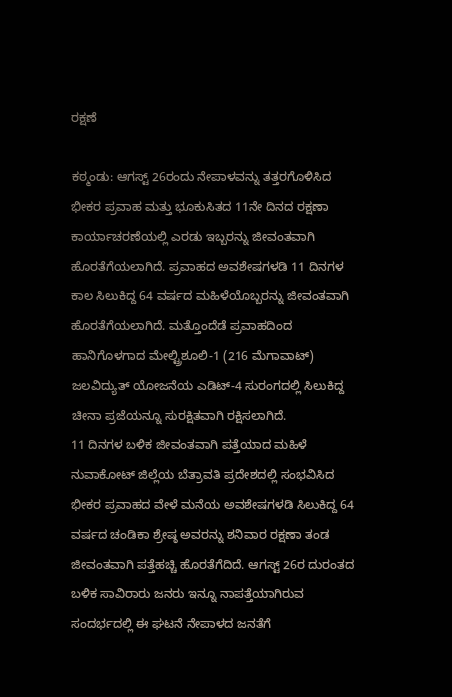ರಕ್ಷಣೆ

ಕಠ್ಮಂಡು: ಆಗಸ್ಟ್ 26ರಂದು ನೇಪಾಳವನ್ನು ತತ್ತರಗೊಳಿಸಿದ ಭೀಕರ ಪ್ರವಾಹ ಮತ್ತು ಭೂಕುಸಿತದ 11ನೇ ದಿನದ ರಕ್ಷಣಾ ಕಾರ್ಯಾಚರಣೆಯಲ್ಲಿ ಎರಡು ಇಬ್ಬರನ್ನು ಜೀವಂತವಾಗಿ ಹೊರತೆಗೆಯಲಾಗಿದೆ. ಪ್ರವಾಹದ ಅವಶೇಷಗಳಡಿ 11 ದಿನಗಳ ಕಾಲ ಸಿಲುಕಿದ್ದ 64 ವರ್ಷದ ಮಹಿಳೆಯೊಬ್ಬರನ್ನು ಜೀವಂತವಾಗಿ ಹೊರತೆಗೆಯಲಾಗಿದೆ. ಮತ್ತೊಂದೆಡೆ ಪ್ರವಾಹದಿಂದ ಹಾನಿಗೊಳಗಾದ ಮೇಲ್ಟ್ರಿಶೂಲಿ-1 (216 ಮೆಗಾವಾಟ್) ಜಲವಿದ್ಯುತ್ ಯೋಜನೆಯ ಎಡಿಟ್-4 ಸುರಂಗದಲ್ಲಿ ಸಿಲುಕಿದ್ದ ಚೀನಾ ಪ್ರಜೆಯನ್ನೂ ಸುರಕ್ಷಿತವಾಗಿ ರಕ್ಷಿಸಲಾಗಿದೆ.
11 ದಿನಗಳ ಬಳಿಕ ಜೀವಂತವಾಗಿ ಪತ್ತೆಯಾದ ಮಹಿಳೆ
ನುವಾಕೋಟ್ ಜಿಲ್ಲೆಯ ಬೆತ್ರಾವತಿ ಪ್ರದೇಶದಲ್ಲಿ ಸಂಭವಿಸಿದ ಭೀಕರ ಪ್ರವಾಹದ ವೇಳೆ ಮನೆಯ ಅವಶೇಷಗಳಡಿ ಸಿಲುಕಿದ್ದ 64 ವರ್ಷದ ಚಂಡಿಕಾ ಶ್ರೇಷ್ಠ ಅವರನ್ನು ಶನಿವಾರ ರಕ್ಷಣಾ ತಂಡ ಜೀವಂತವಾಗಿ ಪತ್ತೆಹಚ್ಚಿ ಹೊರತೆಗೆದಿದೆ. ಆಗಸ್ಟ್ 26ರ ದುರಂತದ ಬಳಿಕ ಸಾವಿರಾರು ಜನರು ಇನ್ನೂ ನಾಪತ್ತೆಯಾಗಿರುವ ಸಂದರ್ಭದಲ್ಲಿ ಈ ಘಟನೆ ನೇಪಾಳದ ಜನತೆಗೆ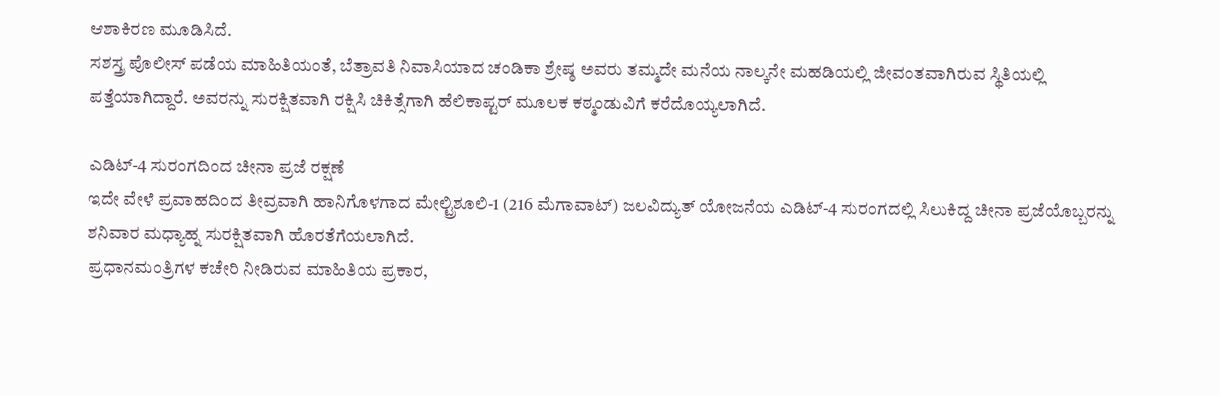ಆಶಾಕಿರಣ ಮೂಡಿಸಿದೆ.
ಸಶಸ್ತ್ರ ಪೊಲೀಸ್ ಪಡೆಯ ಮಾಹಿತಿಯಂತೆ, ಬೆತ್ರಾವತಿ ನಿವಾಸಿಯಾದ ಚಂಡಿಕಾ ಶ್ರೇಷ್ಠ ಅವರು ತಮ್ಮದೇ ಮನೆಯ ನಾಲ್ಕನೇ ಮಹಡಿಯಲ್ಲಿ ಜೀವಂತವಾಗಿರುವ ಸ್ಥಿತಿಯಲ್ಲಿ ಪತ್ತೆಯಾಗಿದ್ದಾರೆ. ಅವರನ್ನು ಸುರಕ್ಷಿತವಾಗಿ ರಕ್ಷಿಸಿ ಚಿಕಿತ್ಸೆಗಾಗಿ ಹೆಲಿಕಾಪ್ಟರ್ ಮೂಲಕ ಕಠ್ಮಂಡುವಿಗೆ ಕರೆದೊಯ್ಯಲಾಗಿದೆ.

ಎಡಿಟ್-4 ಸುರಂಗದಿಂದ ಚೀನಾ ಪ್ರಜೆ ರಕ್ಷಣೆ
ಇದೇ ವೇಳೆ ಪ್ರವಾಹದಿಂದ ತೀವ್ರವಾಗಿ ಹಾನಿಗೊಳಗಾದ ಮೇಲ್ಟ್ರಿಶೂಲಿ-1 (216 ಮೆಗಾವಾಟ್) ಜಲವಿದ್ಯುತ್ ಯೋಜನೆಯ ಎಡಿಟ್-4 ಸುರಂಗದಲ್ಲಿ ಸಿಲುಕಿದ್ದ ಚೀನಾ ಪ್ರಜೆಯೊಬ್ಬರನ್ನು ಶನಿವಾರ ಮಧ್ಯಾಹ್ನ ಸುರಕ್ಷಿತವಾಗಿ ಹೊರತೆಗೆಯಲಾಗಿದೆ.
ಪ್ರಧಾನಮಂತ್ರಿಗಳ ಕಚೇರಿ ನೀಡಿರುವ ಮಾಹಿತಿಯ ಪ್ರಕಾರ,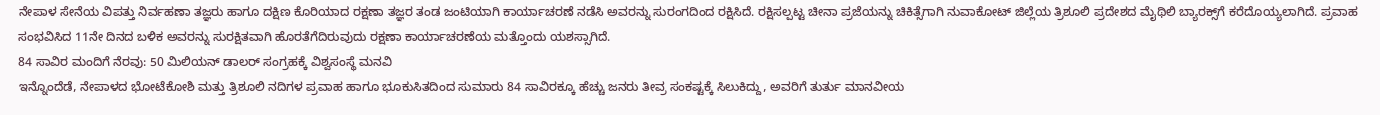ನೇಪಾಳ ಸೇನೆಯ ವಿಪತ್ತು ನಿರ್ವಹಣಾ ತಜ್ಞರು ಹಾಗೂ ದಕ್ಷಿಣ ಕೊರಿಯಾದ ರಕ್ಷಣಾ ತಜ್ಞರ ತಂಡ ಜಂಟಿಯಾಗಿ ಕಾರ್ಯಾಚರಣೆ ನಡೆಸಿ ಅವರನ್ನು ಸುರಂಗದಿಂದ ರಕ್ಷಿಸಿದೆ. ರಕ್ಷಿಸಲ್ಪಟ್ಟ ಚೀನಾ ಪ್ರಜೆಯನ್ನು ಚಿಕಿತ್ಸೆಗಾಗಿ ನುವಾಕೋಟ್ ಜಿಲ್ಲೆಯ ತ್ರಿಶೂಲಿ ಪ್ರದೇಶದ ಮೈಥಿಲಿ ಬ್ಯಾರಕ್ಸ್‌ಗೆ ಕರೆದೊಯ್ಯಲಾಗಿದೆ. ಪ್ರವಾಹ ಸಂಭವಿಸಿದ 11ನೇ ದಿನದ ಬಳಿಕ ಅವರನ್ನು ಸುರಕ್ಷಿತವಾಗಿ ಹೊರತೆಗೆದಿರುವುದು ರಕ್ಷಣಾ ಕಾರ್ಯಾಚರಣೆಯ ಮತ್ತೊಂದು ಯಶಸ್ಸಾಗಿದೆ.
84 ಸಾವಿರ ಮಂದಿಗೆ ನೆರವು: 50 ಮಿಲಿಯನ್ ಡಾಲರ್ ಸಂಗ್ರಹಕ್ಕೆ ವಿಶ್ವಸಂಸ್ಥೆ ಮನವಿ
ಇನ್ನೊಂದೆಡೆ, ನೇಪಾಳದ ಭೋಟೆಕೋಶಿ ಮತ್ತು ತ್ರಿಶೂಲಿ ನದಿಗಳ ಪ್ರವಾಹ ಹಾಗೂ ಭೂಕುಸಿತದಿಂದ ಸುಮಾರು 84 ಸಾವಿರಕ್ಕೂ ಹೆಚ್ಚು ಜನರು ತೀವ್ರ ಸಂಕಷ್ಟಕ್ಕೆ ಸಿಲುಕಿದ್ದು, ಅವರಿಗೆ ತುರ್ತು ಮಾನವೀಯ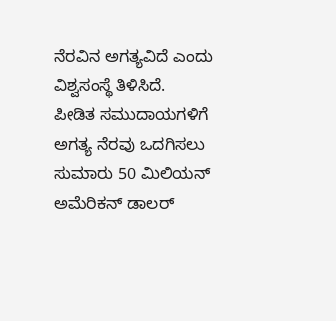ನೆರವಿನ ಅಗತ್ಯವಿದೆ ಎಂದು ವಿಶ್ವಸಂಸ್ಥೆ ತಿಳಿಸಿದೆ.
ಪೀಡಿತ ಸಮುದಾಯಗಳಿಗೆ ಅಗತ್ಯ ನೆರವು ಒದಗಿಸಲು ಸುಮಾರು 50 ಮಿಲಿಯನ್ ಅಮೆರಿಕನ್ ಡಾಲರ್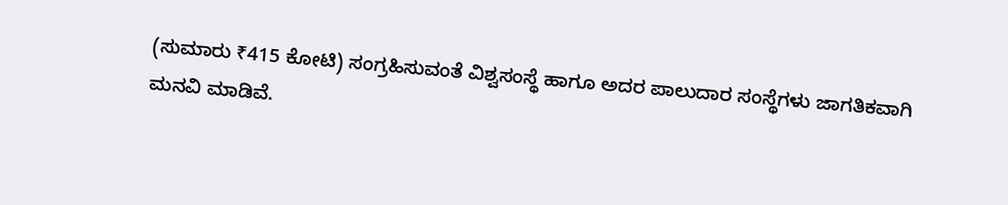(ಸುಮಾರು ₹415 ಕೋಟಿ) ಸಂಗ್ರಹಿಸುವಂತೆ ವಿಶ್ವಸಂಸ್ಥೆ ಹಾಗೂ ಅದರ ಪಾಲುದಾರ ಸಂಸ್ಥೆಗಳು ಜಾಗತಿಕವಾಗಿ ಮನವಿ ಮಾಡಿವೆ.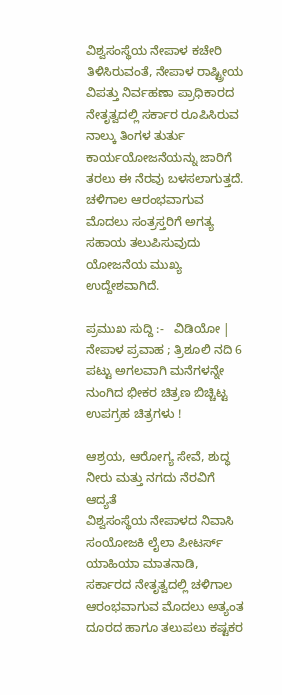ವಿಶ್ವಸಂಸ್ಥೆಯ ನೇಪಾಳ ಕಚೇರಿ ತಿಳಿಸಿರುವಂತೆ, ನೇಪಾಳ ರಾಷ್ಟ್ರೀಯ ವಿಪತ್ತು ನಿರ್ವಹಣಾ ಪ್ರಾಧಿಕಾರದ ನೇತೃತ್ವದಲ್ಲಿ ಸರ್ಕಾರ ರೂಪಿಸಿರುವ ನಾಲ್ಕು ತಿಂಗಳ ತುರ್ತು ಕಾರ್ಯಯೋಜನೆಯನ್ನು ಜಾರಿಗೆ ತರಲು ಈ ನೆರವು ಬಳಸಲಾಗುತ್ತದೆ. ಚಳಿಗಾಲ ಆರಂಭವಾಗುವ ಮೊದಲು ಸಂತ್ರಸ್ತರಿಗೆ ಅಗತ್ಯ ಸಹಾಯ ತಲುಪಿಸುವುದು ಯೋಜನೆಯ ಮುಖ್ಯ ಉದ್ದೇಶವಾಗಿದೆ.

ಪ್ರಮುಖ ಸುದ್ದಿ :-   ವಿಡಿಯೋ | ನೇಪಾಳ ಪ್ರವಾಹ ; ತ್ರಿಶೂಲಿ ನದಿ 6 ಪಟ್ಟು ಅಗಲವಾಗಿ ಮನೆಗಳನ್ನೇ ನುಂಗಿದ ಭೀಕರ ಚಿತ್ರಣ ಬಿಚ್ಚಿಟ್ಟ ಉಪಗ್ರಹ ಚಿತ್ರಗಳು !

ಆಶ್ರಯ, ಆರೋಗ್ಯ ಸೇವೆ, ಶುದ್ಧ ನೀರು ಮತ್ತು ನಗದು ನೆರವಿಗೆ ಆದ್ಯತೆ
ವಿಶ್ವಸಂಸ್ಥೆಯ ನೇಪಾಳದ ನಿವಾಸಿ ಸಂಯೋಜಕಿ ಲೈಲಾ ಪೀಟರ್ಸ್ ಯಾಹಿಯಾ ಮಾತನಾಡಿ, ಸರ್ಕಾರದ ನೇತೃತ್ವದಲ್ಲಿ ಚಳಿಗಾಲ ಆರಂಭವಾಗುವ ಮೊದಲು ಅತ್ಯಂತ ದೂರದ ಹಾಗೂ ತಲುಪಲು ಕಷ್ಟಕರ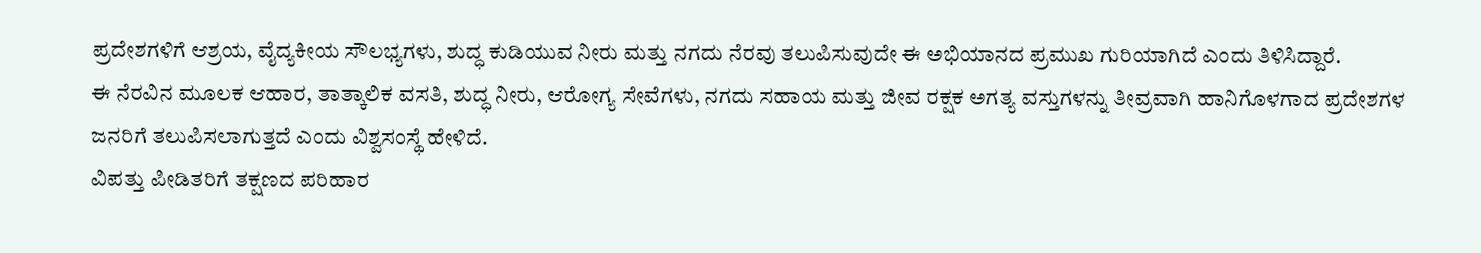ಪ್ರದೇಶಗಳಿಗೆ ಆಶ್ರಯ, ವೈದ್ಯಕೀಯ ಸೌಲಭ್ಯಗಳು, ಶುದ್ಧ ಕುಡಿಯುವ ನೀರು ಮತ್ತು ನಗದು ನೆರವು ತಲುಪಿಸುವುದೇ ಈ ಅಭಿಯಾನದ ಪ್ರಮುಖ ಗುರಿಯಾಗಿದೆ ಎಂದು ತಿಳಿಸಿದ್ದಾರೆ.
ಈ ನೆರವಿನ ಮೂಲಕ ಆಹಾರ, ತಾತ್ಕಾಲಿಕ ವಸತಿ, ಶುದ್ಧ ನೀರು, ಆರೋಗ್ಯ ಸೇವೆಗಳು, ನಗದು ಸಹಾಯ ಮತ್ತು ಜೀವ ರಕ್ಷಕ ಅಗತ್ಯ ವಸ್ತುಗಳನ್ನು ತೀವ್ರವಾಗಿ ಹಾನಿಗೊಳಗಾದ ಪ್ರದೇಶಗಳ ಜನರಿಗೆ ತಲುಪಿಸಲಾಗುತ್ತದೆ ಎಂದು ವಿಶ್ವಸಂಸ್ಥೆ ಹೇಳಿದೆ.
ವಿಪತ್ತು ಪೀಡಿತರಿಗೆ ತಕ್ಷಣದ ಪರಿಹಾರ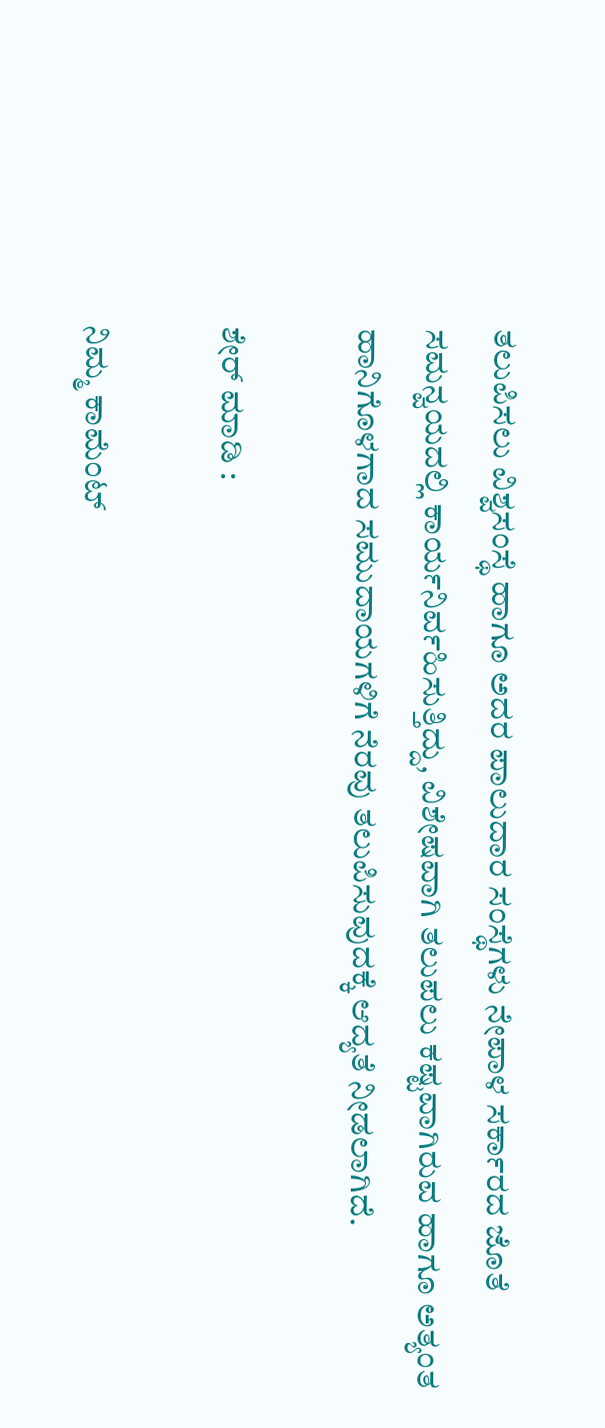ತಲುಪಿಸಲು ವಿಶ್ವಸಂಸ್ಥೆ ಹಾಗೂ ಅದರ ಪಾಲುದಾರ ಸಂಸ್ಥೆಗಳು ನೇಪಾಳ ಸರ್ಕಾರದ ಜೊತೆ ಸಮನ್ವಯದಲ್ಲಿ ಕಾರ್ಯನಿರ್ವಹಿಸುತ್ತಿದ್ದು, ವಿಶೇಷವಾಗಿ ತಲುಪಲು ಕಷ್ಟವಾಗಿರುವ ಹಾಗೂ ಅತ್ಯಂತ ಹಾನಿಗೊಳಗಾದ ಸಮುದಾಯಗಳಿಗೆ ನೆರವು ತಲುಪಿಸುವುದಕ್ಕೆ ಆದ್ಯತೆ ನೀಡಲಾಗಿದೆ.

ಶೇರ್ ಮಾಡಿ :

ನಿಮ್ಮ ಕಾಮೆಂಟ್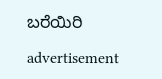ಬರೆಯಿರಿ

advertisement